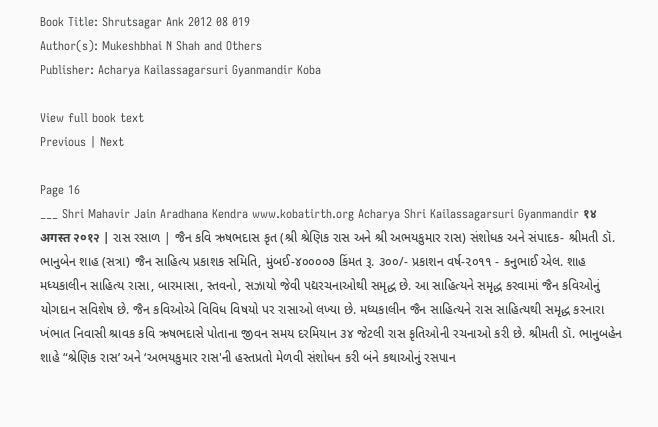Book Title: Shrutsagar Ank 2012 08 019
Author(s): Mukeshbhai N Shah and Others
Publisher: Acharya Kailassagarsuri Gyanmandir Koba

View full book text
Previous | Next

Page 16
___ Shri Mahavir Jain Aradhana Kendra www.kobatirth.org Acharya Shri Kailassagarsuri Gyanmandir १४ अगस्त २०१२ | રાસ રસાળ | જૈન કવિ ઋષભદાસ કૃત (શ્રી શ્રેણિક રાસ અને શ્રી અભયકુમાર રાસ) સંશોધક અને સંપાદક- શ્રીમતી ડૉ. ભાનુબેન શાહ (સત્રા) જૈન સાહિત્ય પ્રકાશક સમિતિ, મુંબઈ-૪૦૦૦૦૭ કિંમત રૂ. ૩૦૦/- પ્રકાશન વર્ષ-૨૦૧૧ - કનુભાઈ એલ. શાહ મધ્યકાલીન સાહિત્ય રાસા, બારમાસા, સ્તવનો, સઝાયો જેવી પદ્યરચનાઓથી સમૃદ્ધ છે. આ સાહિત્યને સમૃદ્ધ કરવામાં જૈન કવિઓનું યોગદાન સવિશેષ છે. જૈન કવિઓએ વિવિધ વિષયો પર રાસાઓ લખ્યા છે. મધ્યકાલીન જૈન સાહિત્યને રાસ સાહિત્યથી સમૃદ્ધ કરનારા ખંભાત નિવાસી શ્રાવક કવિ ઋષભદાસે પોતાના જીવન સમય દરમિયાન ૩૪ જેટલી રાસ કૃતિઓની રચનાઓ કરી છે. શ્રીમતી ડૉ. ભાનુબહેન શાહે “શ્રેણિક રાસ’ અને ‘અભયકુમાર રાસ'ની હસ્તપ્રતો મેળવી સંશોધન કરી બંને કથાઓનું રસપાન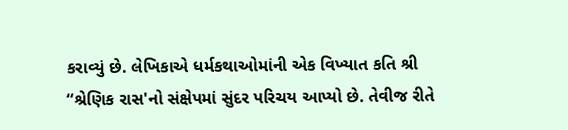કરાવ્યું છે. લેખિકાએ ધર્મકથાઓમાંની એક વિખ્યાત કતિ શ્રી “શ્રેણિક રાસ'નો સંક્ષેપમાં સુંદર પરિચય આપ્યો છે. તેવીજ રીતે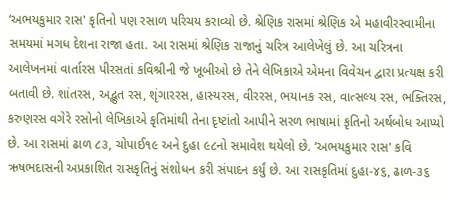‘અભયકુમાર રાસ' કૃતિનો પણ રસાળ પરિચય કરાવ્યો છે. શ્રેણિક રાસમાં શ્રેણિક એ મહાવીરસ્વામીના સમયમાં મગધ દેશના રાજા હતા. આ રાસમાં શ્રેણિક રાજાનું ચરિત્ર આલેખેલું છે. આ ચરિત્રના આલેખનમાં વાર્તારસ પીરસતાં કવિશ્રીની જે ખૂબીઓ છે તેને લેખિકાએ એમના વિવેચન દ્વારા પ્રત્યક્ષ કરી બતાવી છે. શાંતરસ, અદ્ભુત રસ, શૃંગારરસ, હાસ્યરસ, વીરરસ, ભયાનક રસ, વાત્સલ્ય રસ, ભક્તિરસ, કરુણરસ વગેરે રસોનો લેખિકાએ કૃતિમાંથી તેના દૃષ્ટાંતો આપીને સરળ ભાષામાં કૃતિનો અર્થબોધ આપ્યો છે. આ રાસમાં ઢાળ ૮૩, ચોપાઈ૧૯ અને દુહા ૯૮નો સમાવેશ થયેલો છે. ‘અભયકુમાર રાસ' કવિ ઋષભદાસની અપ્રકાશિત રાસકૃતિનું સંશોધન કરી સંપાદન કર્યું છે. આ રાસકૃતિમાં દુહા-૪૬, ઢાળ-૩૬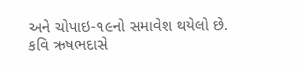અને ચોપાઇ-૧૯નો સમાવેશ થયેલો છે. કવિ ઋષભદાસે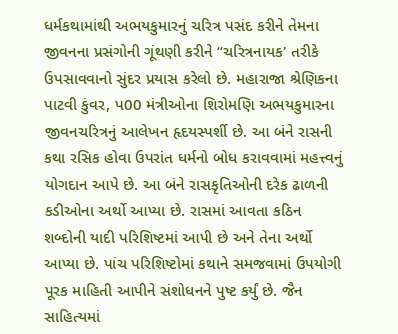ધર્મકથામાંથી અભયકુમારનું ચરિત્ર પસંદ કરીને તેમના જીવનના પ્રસંગોની ગૂંથણી કરીને “ચરિત્રનાયક' તરીકે ઉપસાવવાનો સુંદર પ્રયાસ કરેલો છે. મહારાજા શ્રેણિકના પાટવી કુંવર, પ00 મંત્રીઓના શિરોમણિ અભયકુમારના જીવનચરિત્રનું આલેખન હૃદયસ્પર્શી છે. આ બંને રાસની કથા રસિક હોવા ઉપરાંત ધર્મનો બોધ કરાવવામાં મહત્ત્વનું યોગદાન આપે છે. આ બંને રાસકૃતિઓની દરેક ઢાળની કડીઓના અર્થો આપ્યા છે. રાસમાં આવતા કઠિન શબ્દોની યાદી પરિશિષ્ટમાં આપી છે અને તેના અર્થો આપ્યા છે. પાંચ પરિશિષ્ટોમાં કથાને સમજવામાં ઉપયોગી પૂરક માહિતી આપીને સંશોધનને પુષ્ટ કર્યું છે. જૈન સાહિત્યમાં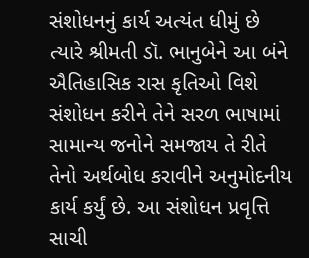સંશોધનનું કાર્ય અત્યંત ધીમું છે ત્યારે શ્રીમતી ડૉ. ભાનુબેને આ બંને ઐતિહાસિક રાસ કૃતિઓ વિશે સંશોધન કરીને તેને સરળ ભાષામાં સામાન્ય જનોને સમજાય તે રીતે તેનો અર્થબોધ કરાવીને અનુમોદનીય કાર્ય કર્યું છે. આ સંશોધન પ્રવૃત્તિ સાચી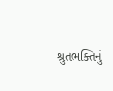શ્રુતભક્તિનું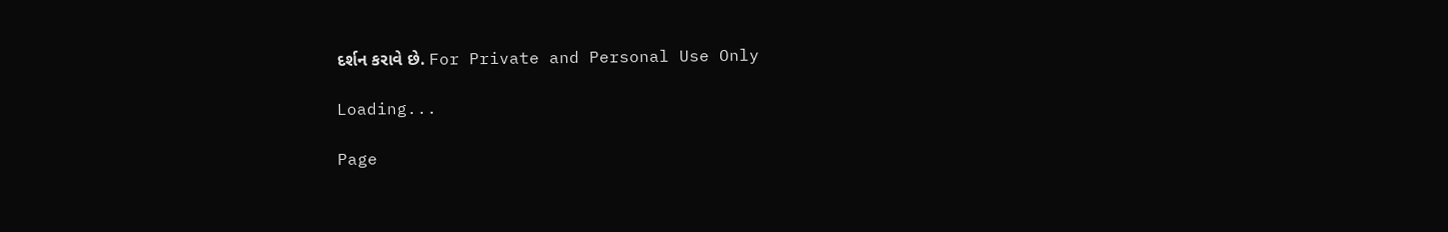દર્શન કરાવે છે. For Private and Personal Use Only

Loading...

Page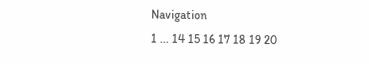Navigation
1 ... 14 15 16 17 18 19 20